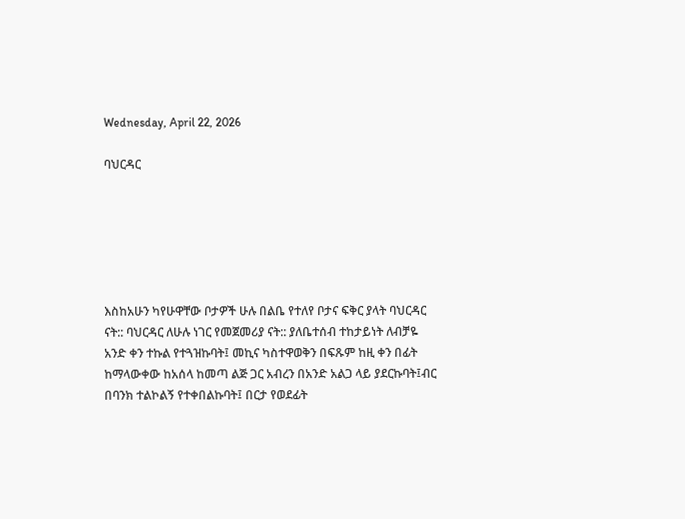Wednesday, April 22, 2026

ባህርዳር






እስከአሁን ካየሁዋቸው ቦታዎች ሁሉ በልቤ የተለየ ቦታና ፍቅር ያላት ባህርዳር ናት:: ባህርዳር ለሁሉ ነገር የመጀመሪያ ናት:: ያለቤተሰብ ተከታይነት ለብቻዬ አንድ ቀን ተኩል የተጓዝኩባት፤ መኪና ካስተዋወቅን በፍጹም ከዚ ቀን በፊት ከማላውቀው ከአሰላ ከመጣ ልጅ ጋር አብረን በአንድ አልጋ ላይ ያደርኩባት፤ብር በባንክ ተልኮልኝ የተቀበልኩባት፤ በርታ የወደፊት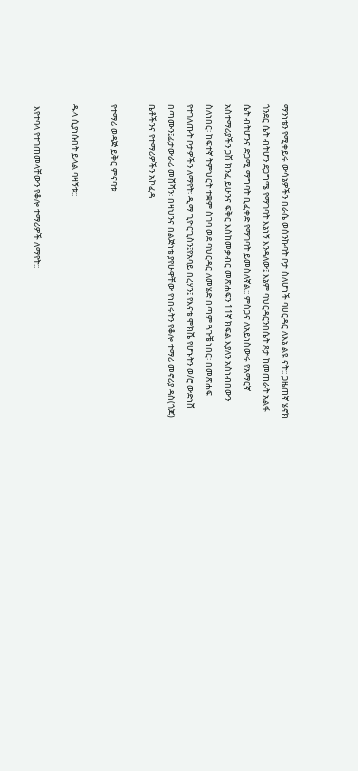ማንነቴን የሚቀይሩ ውሳኔዎችን በራሴ ወሰንኩባት ቦታ ስለሆነች ባሀርዳር ለእኔ ልዩ ናት:: ጋዜጠኛ ሄኖክ ጎንደር ሴት ብትሆን ደጋግሜ የማገባት እኔነኝ እንዳለው፤ እኔም ባህርዳርንበሴት ጾታ ከመጠራት አልፋ ሴት ብትሆንና ድጋሚ ማግባት ቢፈቀድ የማገባት ይመስለኛል:: ምስጋና ለአይነስውሩ የአማርኛ አስተማሪያችን ጋሽ ክንፈ ይሁንና ፍቅር እስከመቃብር መጽሐፍን 11ኛ ክፍል እያለን አስነብበውን ስለነበር፡ ከፍተኛ ትምህርት ተቋም ስገባ ወደ ባህርዳር ለመሄድ በጣም ጓጉቼ ነበር፡ በመጽሐፍ የተገለጡት ቦታዎችን ለማየት፡ ዲማ ጊዮርጊስን፤የአባይ በረሃን፤ የእናቴ ሞክሼ የሆኑትን ወ/ሮ ውድነሸ በጣሙን፤ፊታውራሪ መሸሻን፡ በዛህንና በልጅነቴ ያየሁዋቸው የነበሩትን የቆሎ ተማሪ መኖሪያ ዳስ(ጎጆ) ቤቶችንና የተማሪዎችን አኮፈዳ

የተማሪ ወዳጅ ይቅር ምናባቱ

ዱላ ሲያነሱበት ይላል ባዛኝቱ::

 እየተባላ የተገጠመላቸውን የቆሎ ተማሪዎች ለማየት::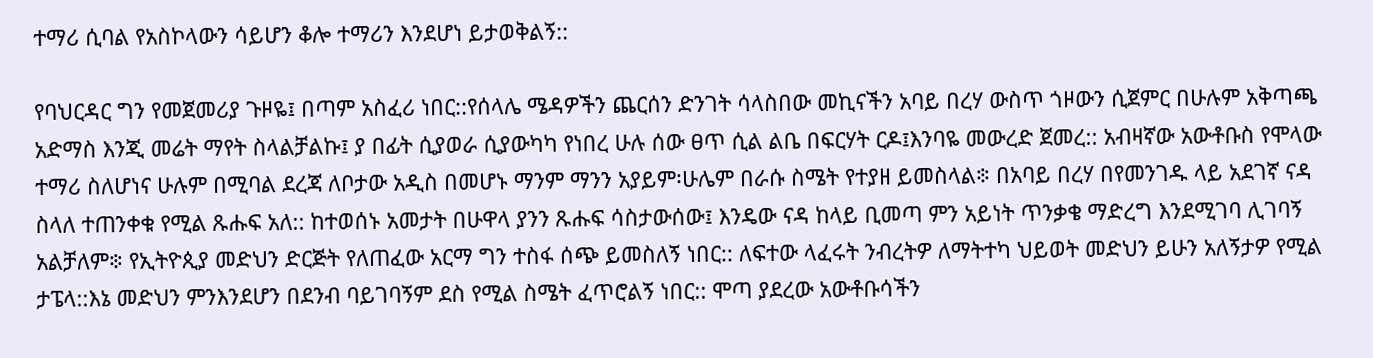ተማሪ ሲባል የአስኮላውን ሳይሆን ቆሎ ተማሪን እንደሆነ ይታወቅልኝ::

የባህርዳር ግን የመጀመሪያ ጉዞዬ፤ በጣም አስፈሪ ነበር::የሰላሌ ሜዳዎችን ጨርሰን ድንገት ሳላስበው መኪናችን አባይ በረሃ ውስጥ ጎዞውን ሲጀምር በሁሉም አቅጣጫ አድማስ እንጂ መሬት ማየት ስላልቻልኩ፤ ያ በፊት ሲያወራ ሲያውካካ የነበረ ሁሉ ሰው ፀጥ ሲል ልቤ በፍርሃት ርዶ፤እንባዬ መውረድ ጀመረ:: አብዛኛው አውቶቡስ የሞላው ተማሪ ስለሆነና ሁሉም በሚባል ደረጃ ለቦታው አዲስ በመሆኑ ማንም ማንን አያይም፡ሁሌም በራሱ ስሜት የተያዘ ይመስላል፨ በአባይ በረሃ በየመንገዱ ላይ አደገኛ ናዳ ስላለ ተጠንቀቁ የሚል ጹሑፍ አለ:: ከተወሰኑ አመታት በሁዋላ ያንን ጹሑፍ ሳስታውሰው፤ እንዴው ናዳ ከላይ ቢመጣ ምን አይነት ጥንቃቄ ማድረግ እንደሚገባ ሊገባኝ አልቻለም፨ የኢትዮጲያ መድህን ድርጅት የለጠፈው አርማ ግን ተስፋ ሰጭ ይመስለኝ ነበር:: ለፍተው ላፈሩት ንብረትዎ ለማትተካ ህይወት መድህን ይሁን አለኝታዎ የሚል ታፔላ::እኔ መድህን ምንእንደሆን በደንብ ባይገባኝም ደስ የሚል ስሜት ፈጥሮልኝ ነበር:: ሞጣ ያደረው አውቶቡሳችን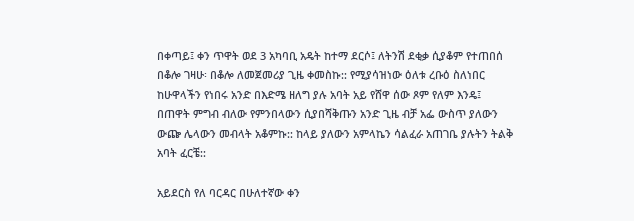በቀጣይ፤ ቀን ጥዋት ወደ 3 አካባቢ አዴት ከተማ ደርሶ፤ ለትንሽ ደቂቃ ሲያቆም የተጠበሰ በቆሎ ገዛሁ፡ በቆሎ ለመጀመሪያ ጊዜ ቀመስኩ:: የሚያሳዝነው ዕለቱ ረቡዕ ስለነበር ከሁዋላችን የነበሩ አንድ በእድሜ ዘለግ ያሉ አባት አይ የሸዋ ሰው ጾም የለም እንዴ፤ በጠዋት ምግብ ብለው የምንበላውን ሲያበሻቅጡን አንድ ጊዜ ብቻ አፌ ውስጥ ያለውን ውጬ ሌላውን መብላት አቆምኩ:: ከላይ ያለውን አምላኬን ሳልፈራ አጠገቤ ያሉትን ትልቅ አባት ፈርቼ::

አይደርስ የለ ባርዳር በሁለተኛው ቀን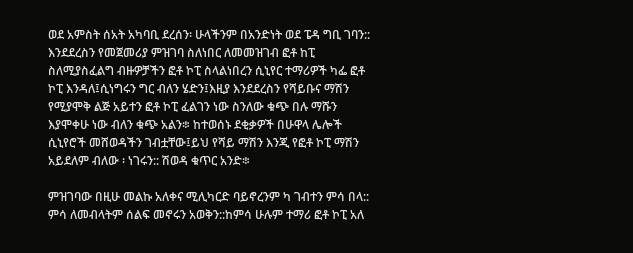ወደ አምስት ሰአት አካባቢ ደረሰን፡ ሁላችንም በአንድነት ወደ ፔዳ ግቢ ገባን:: እንደደረስን የመጀመሪያ ምዝገባ ስለነበር ለመመዝገብ ፎቶ ከፒ ስለሚያስፈልግ ብዙዎቻችን ፎቶ ኮፒ ስላልነበረን ሲኒየር ተማሪዎች ካፌ ፎቶ ኮፒ እንዳለ፤ሲነግሩን ግር ብለን ሄድን፤እዚያ እንደደረስን የሻይቡና ማሽን የሚያሞቅ ልጅ አይተን ፎቶ ኮፒ ፈልገን ነው ስንለው ቁጭ በሉ ማሹን እያሞቀሁ ነው ብለን ቁጭ አልን፨ ከተወሰኑ ደቂቃዎች በሁዋላ ሌሎች ሲኒየሮች መሸወዳችን ገብቷቸው፤ይህ የሻይ ማሽን እንጂ የፎቶ ኮፒ ማሽን አይደለም ብለው ፡ ነገሩን:: ሽወዳ ቁጥር አንድ፨

ምዝገባው በዚሁ መልኩ አለቀና ሚሊካርድ ባይኖረንም ካ ገብተን ምሳ በላ:: ምሳ ለመብላትም ሰልፍ መኖሩን አወቅን::ከምሳ ሁሉም ተማሪ ፎቶ ኮፒ አለ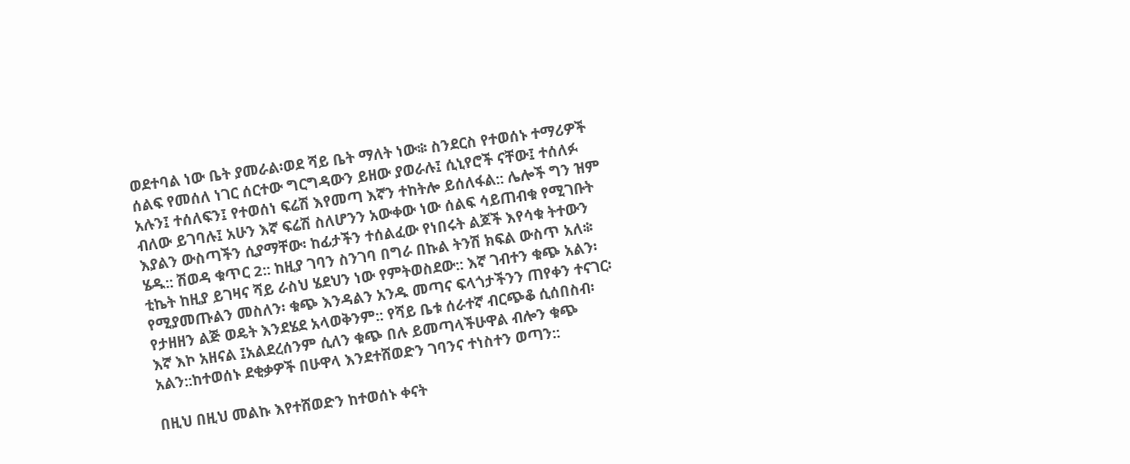ወደተባል ነው ቤት ያመራል፡ወደ ሻይ ቤት ማለት ነው፨ ስንደርስ የተወሰኑ ተማሪዎች ሰልፍ የመሰለ ነገር ሰርተው ግርግዳውን ይዘው ያወራሉ፤ ሲኒየሮች ናቸው፤ ተሰለፉ አሉን፤ ተሰለፍን፤ የተወሰነ ፍሬሽ እየመጣ እኛን ተከትሎ ይሰለፋል:: ሌሎች ግን ዝም ብለው ይገባሉ፤ አሁን እኛ ፍሬሽ ስለሆንን አውቀው ነው ሰልፍ ሳይጠብቁ የሚገቡት እያልን ውስጣችን ሲያማቸው፡ ከፊታችን ተሰልፈው የነበሩት ልጆች እየሳቁ ትተውን ሄዱ:: ሽወዳ ቁጥር 2:: ከዚያ ገባን ስንገባ በግራ በኩል ትንሽ ክፍል ውስጥ አለ፨ ቲኬት ከዚያ ይገዛና ሻይ ራስህ ሄደህን ነው የምትወስደው:: እኛ ገብተን ቁጭ አልን፡ የሚያመጡልን መስለን፡ ቁጭ እንዳልን አንዱ መጣና ፍላጎታችንን ጠየቀን ተናገር፡ የታዘዘን ልጅ ወዴት እንደሄደ አላወቅንም:: የሻይ ቤቱ ሰራተኛ ብርጭቆ ሲሰበስብ፡ እኛ እኮ አዘናል ፤አልደረሰንም ሲለን ቁጭ በሉ ይመጣላችሁዋል ብሎን ቁጭ አልን::ከተወሰኑ ደቂቃዎች በሁዋላ እንደተሸወድን ገባንና ተነስተን ወጣን::

በዚህ በዚህ መልኩ እየተሸወድን ከተወሰኑ ቀናት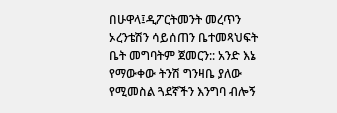በሁዋላ፤ዲፖርትመንት መረጥን ኦረንቴሽን ሳይሰጠን ቤተመጻህፍት ቤት መግባትም ጀመርን:: አንድ እኔ የማውቀው ትንሽ ግንዛቤ ያለው የሚመስል ጓደኛችን እንግባ ብሎኝ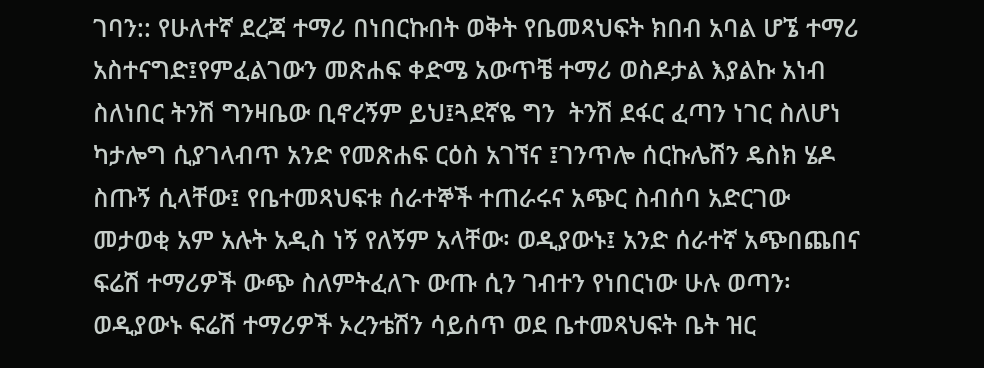ገባን:: የሁለተኛ ደረጃ ተማሪ በነበርኩበት ወቅት የቤመጻህፍት ክበብ አባል ሆኜ ተማሪ አስተናግድ፤የምፈልገውን መጽሐፍ ቀድሜ አውጥቼ ተማሪ ወስዶታል እያልኩ አነብ ስለነበር ትንሽ ግንዛቤው ቢኖረኝም ይህ፤ጓደኛዬ ግን  ትንሽ ደፋር ፈጣን ነገር ስለሆነ ካታሎግ ሲያገላብጥ አንድ የመጽሐፍ ርዕስ አገኘና ፤ገንጥሎ ሰርኩሌሽን ዴስክ ሄዶ ስጡኝ ሲላቸው፤ የቤተመጻህፍቱ ሰራተኞች ተጠራሩና አጭር ስብሰባ አድርገው መታወቂ አም አሉት አዲስ ነኝ የለኝም አላቸው፡ ወዲያውኑ፤ አንድ ሰራተኛ አጭበጨበና ፍሬሽ ተማሪዎች ውጭ ስለምትፈለጉ ውጡ ሲን ገብተን የነበርነው ሁሉ ወጣን፡ ወዲያውኑ ፍሬሽ ተማሪዎች ኦረንቴሽን ሳይሰጥ ወደ ቤተመጻህፍት ቤት ዝር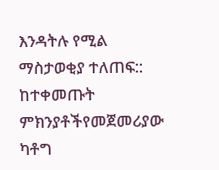እንዳትሉ የሚል ማስታወቂያ ተለጠፍ:: ከተቀመጡት ምክንያቶችየመጀመሪያው ካቶግ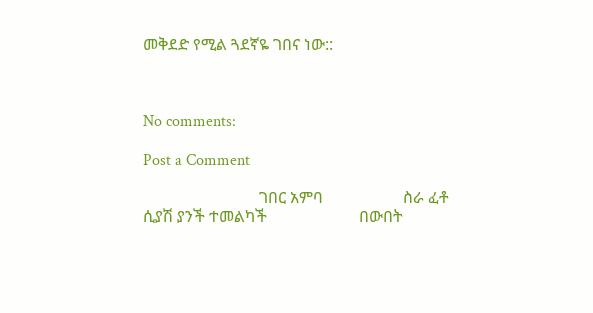መቅደድ የሚል ጓደኛዬ ገበና ነው::



No comments:

Post a Comment

                             ገበር አምባ                    ስራ ፈቶ ሲያሽ ያንች ተመልካች                       በውበት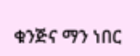ቁንጅና ማን ነበር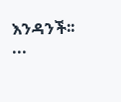እንዳንች፡፡          ...